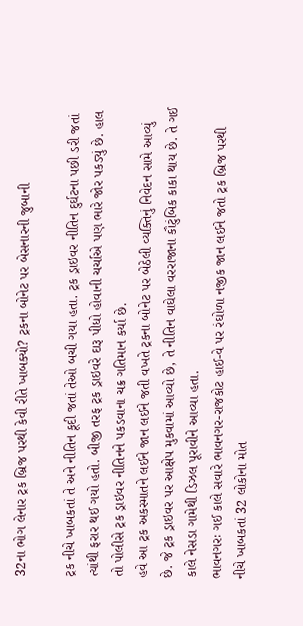32ના ભોગ લેનાર ટ્રક બ્રિજ પરથી કેવી રીતે ખાબક્યો? ટ્રકના બોનેટ પર બેસનારની જુબાની

ટ્રક નીચે ખાબકતાં તે અને નીતિન કૂદી જતાં તેઓ બચી ગયા હતા. ટ્રક ડ્રાઇવર નીતિન દુર્ઘટના પછી ડરી જતાં ત્યાંથી ફરાર થઈ ગયો હતો. બીજી તરફ ટ્રક ડ્રાઇવરે દારૂ પીધો હોવાની ચર્ચાએ પણ ભારે જોર પકડ્યું છે. હાલ તો પોલીસે ટ્રક ડ્રાઇવર નીતિનને પકડવાના ચક્ર ગતિમાન કર્યા છે.
હવે આ ટ્રક અકસ્માતને લઈને જાન લઈને જતી વખતે ટ્રકના બોનેટ પર બેઠેલી વ્યક્તિનું નિવેદન સામે આવ્યું છે. જે ટ્રક ડ્રાઇવર પર આક્ષેપ મુકવામાં આવ્યો છે, તે નીતિન વાઘેલા વરરાજાના કૌટુંબિક કાકા થાય છે. તે ગઈ કાલે નેસડા ગામેથી ડિઝલ પૂરાવીને આવ્યા હતા.
ભાવનગરઃ ગઈ કાલે સવારે ભાવનગર-રાજકોટ હાઈ-વે પર રંઘોળા નજીક જાન લઈને જતો ટ્રક બ્રિજ પરથી નીચે ખાબકતાં 32 લોકોના મોત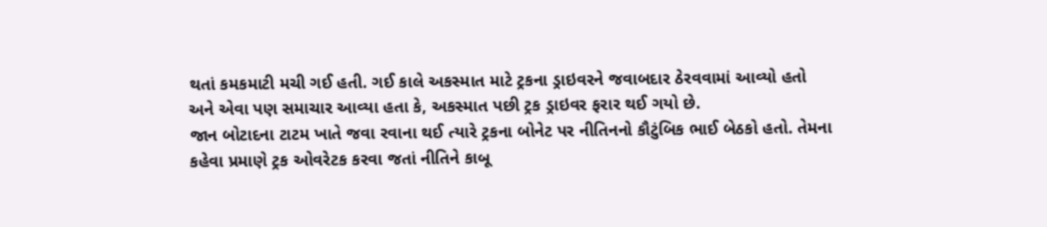થતાં કમકમાટી મચી ગઈ હતી. ગઈ કાલે અકસ્માત માટે ટ્રકના ડ્રાઇવરને જવાબદાર ઠેરવવામાં આવ્યો હતો અને એવા પણ સમાચાર આવ્યા હતા કે, અકસ્માત પછી ટ્રક ડ્રાઇવર ફરાર થઈ ગયો છે.
જાન બોટાદના ટાટમ ખાતે જવા રવાના થઈ ત્યારે ટ્રકના બોનેટ પર નીતિનનો કૌટુંબિક ભાઈ બેઠકો હતો. તેમના કહેવા પ્રમાણે ટ્રક ઓવરેટક કરવા જતાં નીતિને કાબૂ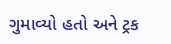ગુમાવ્યો હતો અને ટ્રક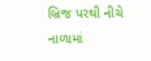બ્રિજ પરથી નીચે નાળામાં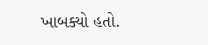ખાબક્યો હતો.